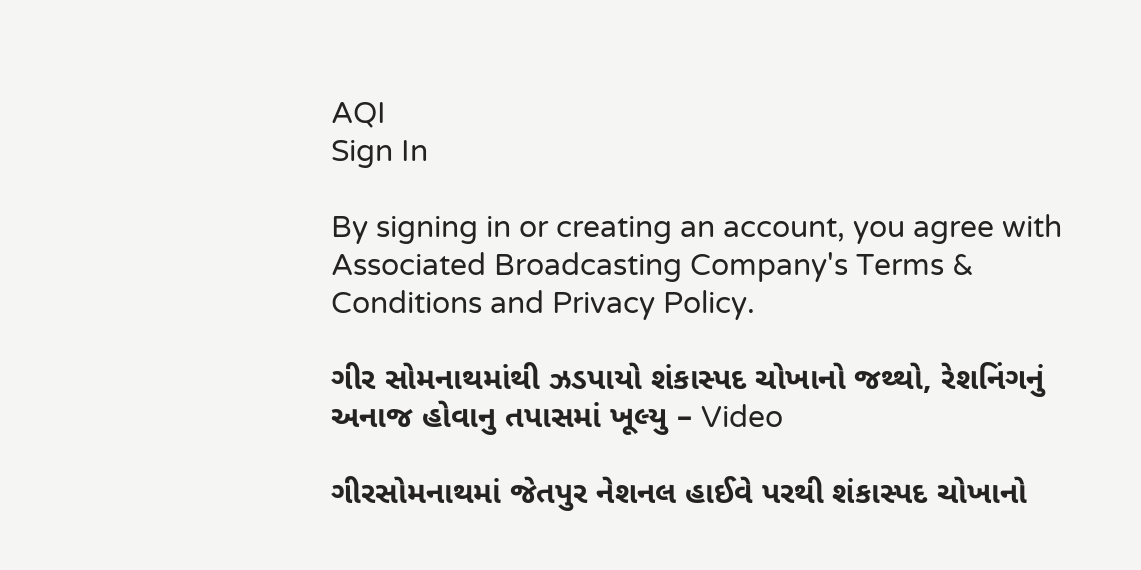AQI
Sign In

By signing in or creating an account, you agree with Associated Broadcasting Company's Terms & Conditions and Privacy Policy.

ગીર સોમનાથમાંથી ઝડપાયો શંકાસ્પદ ચોખાનો જથ્થો, રેશનિંગનું અનાજ હોવાનુ તપાસમાં ખૂલ્યુ – Video

ગીરસોમનાથમાં જેતપુર નેશનલ હાઈવે પરથી શંકાસ્પદ ચોખાનો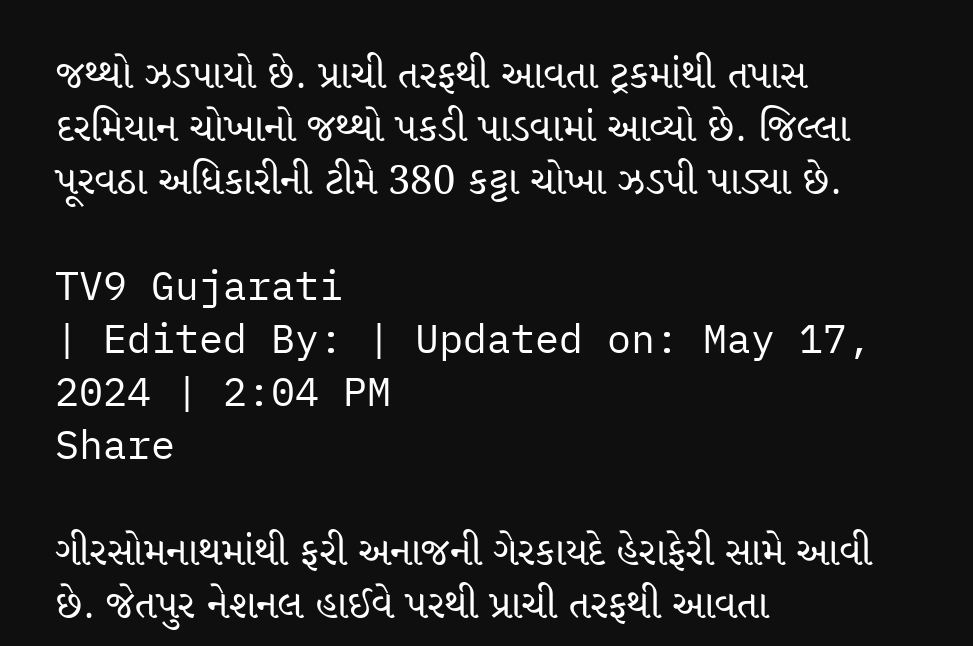જથ્થો ઝડપાયો છે. પ્રાચી તરફથી આવતા ટ્રકમાંથી તપાસ દરમિયાન ચોખાનો જથ્થો પકડી પાડવામાં આવ્યો છે. જિલ્લા પૂરવઠા અધિકારીની ટીમે 380 કટ્ટા ચોખા ઝડપી પાડ્યા છે.

TV9 Gujarati
| Edited By: | Updated on: May 17, 2024 | 2:04 PM
Share

ગીરસોમનાથમાંથી ફરી અનાજની ગેરકાયદે હેરાફેરી સામે આવી છે. જેતપુર નેશનલ હાઈવે પરથી પ્રાચી તરફથી આવતા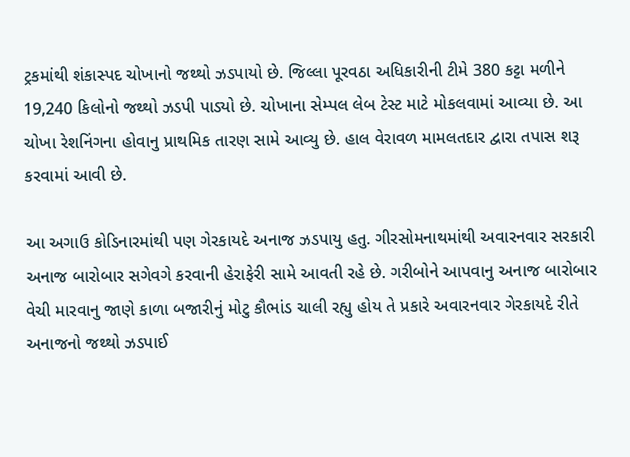ટ્રકમાંથી શંકાસ્પદ ચોખાનો જથ્થો ઝડપાયો છે. જિલ્લા પૂરવઠા અધિકારીની ટીમે 380 કટ્ટા મળીને 19,240 કિલોનો જથ્થો ઝડપી પાડ્યો છે. ચોખાના સેમ્પલ લેબ ટેસ્ટ માટે મોકલવામાં આવ્યા છે. આ ચોખા રેશનિંગના હોવાનુ પ્રાથમિક તારણ સામે આવ્યુ છે. હાલ વેરાવળ મામલતદાર દ્વારા તપાસ શરૂ કરવામાં આવી છે.

આ અગાઉ કોડિનારમાંથી પણ ગેરકાયદે અનાજ ઝડપાયુ હતુ. ગીરસોમનાથમાંથી અવારનવાર સરકારી અનાજ બારોબાર સગેવગે કરવાની હેરાફેરી સામે આવતી રહે છે. ગરીબોને આપવાનુ અનાજ બારોબાર વેચી મારવાનુ જાણે કાળા બજારીનું મોટુ કૌભાંડ ચાલી રહ્યુ હોય તે પ્રકારે અવારનવાર ગેરકાયદે રીતે અનાજનો જથ્થો ઝડપાઈ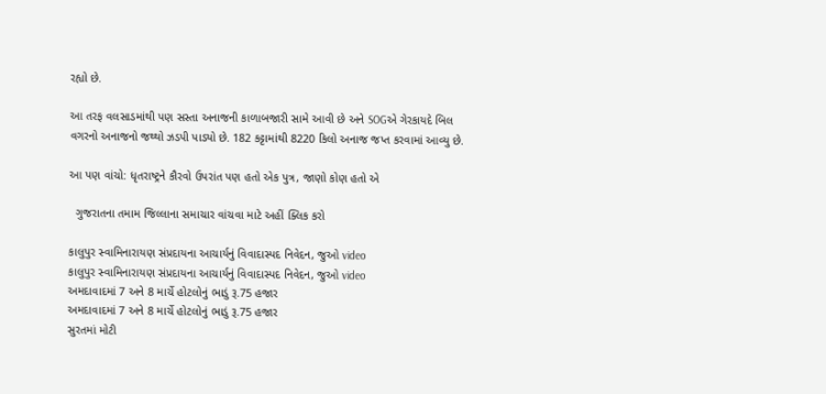રહ્યો છે.

આ તરફ વલસાડમાંથી પણ સસ્તા અનાજની કાળાબજારી સામે આવી છે અને SOGએ ગેરકાયદે બિલ વગરનો અનાજનો જથ્થો ઝડપી પાડ્યો છે. 182 કટ્ટામાંથી 8220 કિલો અનાજ જપ્ત કરવામાં આવ્યુ છે.

આ પણ વાંચો: ધૃતરાષ્ટ્રને કૌરવો ઉપરાંત પણ હતો એક પુત્ર, જાણો કોણ હતો એ

  ગુજરાતના તમામ જિલ્લાના સમાચાર વાંચવા માટે અહીં ક્લિક કરો

કાલુપુર સ્વામિનારાયણ સંપ્રદાયના આચાર્યનું વિવાદાસ્પદ નિવેદન, જુઓ video
કાલુપુર સ્વામિનારાયણ સંપ્રદાયના આચાર્યનું વિવાદાસ્પદ નિવેદન, જુઓ video
અમદાવાદમાં 7 અને 8 માર્ચે હોટલોનું ભાડું રૂ.75 હજાર
અમદાવાદમાં 7 અને 8 માર્ચે હોટલોનું ભાડું રૂ.75 હજાર
સુરતમાં મોટી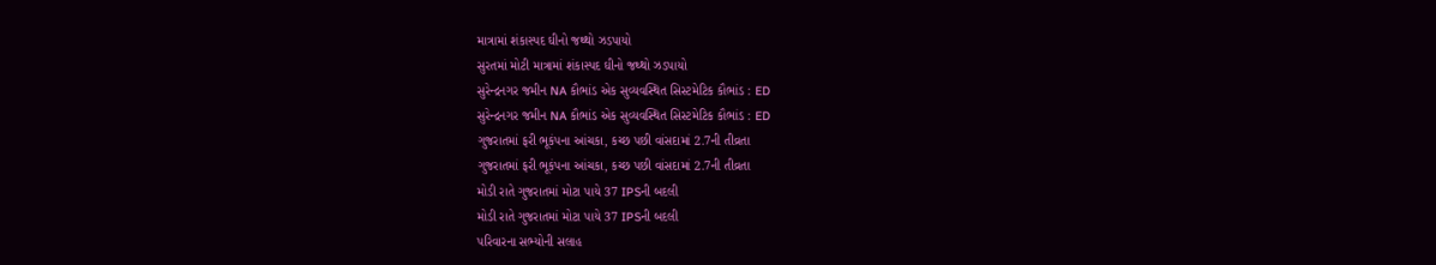માત્રામાં શંકાસ્પદ ઘીનો જથ્થો ઝડપાયો
સુરતમાં મોટી માત્રામાં શંકાસ્પદ ઘીનો જથ્થો ઝડપાયો
સુરેન્દ્રનગર જમીન NA કૌભાંડ એક સુવ્યવસ્થિત સિસ્ટમેટિક કૌભાંડ : ED
સુરેન્દ્રનગર જમીન NA કૌભાંડ એક સુવ્યવસ્થિત સિસ્ટમેટિક કૌભાંડ : ED
ગુજરાતમાં ફરી ભૂકંપના આંચકા, કચ્છ પછી વાંસદામાં 2.7ની તીવ્રતા
ગુજરાતમાં ફરી ભૂકંપના આંચકા, કચ્છ પછી વાંસદામાં 2.7ની તીવ્રતા
મોડી રાતે ગુજરાતમાં મોટા પાયે 37 IPSની બદલી
મોડી રાતે ગુજરાતમાં મોટા પાયે 37 IPSની બદલી
પરિવારના સભ્યોની સલાહ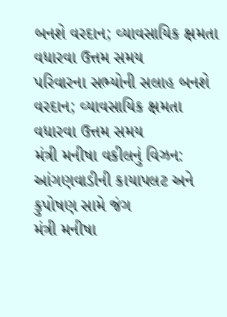બનશે વરદાન; વ્યાવસાયિક ક્ષમતા વધારવા ઉત્તમ સમય
પરિવારના સભ્યોની સલાહ બનશે વરદાન; વ્યાવસાયિક ક્ષમતા વધારવા ઉત્તમ સમય
મંત્રી મનીષા વકીલનું વિઝન: આંગણવાડીની કાયાપલટ અને કુપોષણ સામે જંગ
મંત્રી મનીષા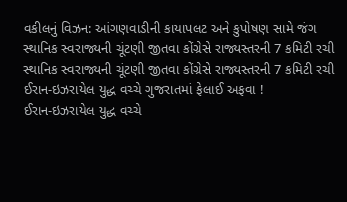વકીલનું વિઝન: આંગણવાડીની કાયાપલટ અને કુપોષણ સામે જંગ
સ્થાનિક સ્વરાજ્યની ચૂંટણી જીતવા કોંગ્રેસે રાજ્યસ્તરની 7 કમિટી રચી
સ્થાનિક સ્વરાજ્યની ચૂંટણી જીતવા કોંગ્રેસે રાજ્યસ્તરની 7 કમિટી રચી
ઈરાન-ઇઝરાયેલ યુદ્ધ વચ્ચે ગુજરાતમાં ફેલાઈ અફવા !
ઈરાન-ઇઝરાયેલ યુદ્ધ વચ્ચે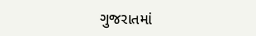ગુજરાતમાં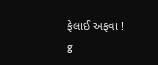ફેલાઈ અફવા !
g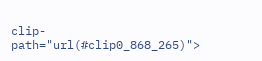clip-path="url(#clip0_868_265)">